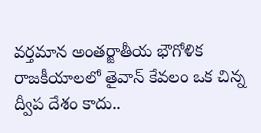వర్తమాన అంతర్జాతీయ భౌగోళిక రాజకీయాలలో తైవాన్ కేవలం ఒక చిన్న ద్వీప దేశం కాదు..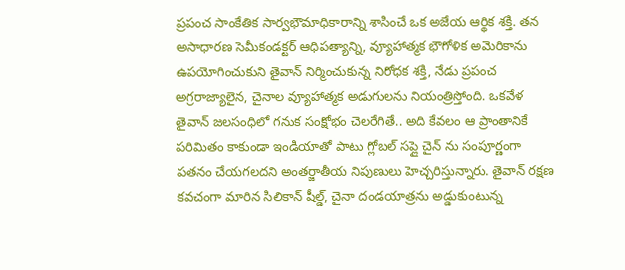ప్రపంచ సాంకేతిక సార్వభౌమాధికారాన్ని శాసించే ఒక అజేయ ఆర్థిక శక్తి. తన అసాధారణ సెమీకండక్టర్ ఆధిపత్యాన్ని, వ్యూహాత్మక భౌగోళిక అమెరికాను ఉపయోగించుకుని తైవాన్ నిర్మించుకున్న నిరోధక శక్తి, నేడు ప్రపంచ అగ్రరాజ్యాలైన, చైనాల వ్యూహాత్మక అడుగులను నియంత్రిస్తోంది. ఒకవేళ తైవాన్ జలసంధిలో గనుక సంక్షోభం చెలరేగితే.. అది కేవలం ఆ ప్రాంతానికే పరిమితం కాకుండా ఇండియాతో పాటు గ్లోబల్ సప్లై చైన్ ను సంపూర్ణంగా పతనం చేయగలదని అంతర్జాతీయ నిపుణులు హెచ్చరిస్తున్నారు. తైవాన్ రక్షణ కవచంగా మారిన సిలికాన్ షీల్డ్, చైనా దండయాత్రను అడ్డుకుంటున్న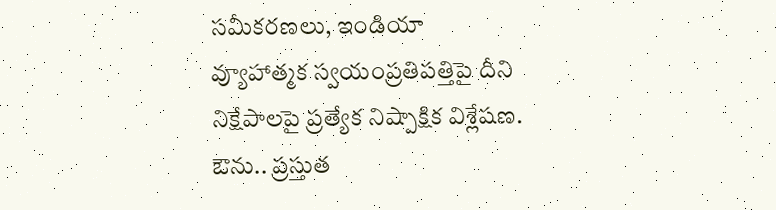సమీకరణలు, ఇండియా వ్యూహాత్మక స్వయంప్రతిపత్తిపై దీని నిక్షేపాలపై ప్రత్యేక నిష్పాక్షిక విశ్లేషణ.
ఔను.. ప్రస్తుత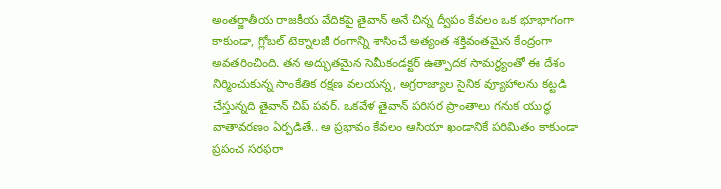అంతర్జాతీయ రాజకీయ వేదికపై తైవాన్ అనే చిన్న ద్వీపం కేవలం ఒక భూభాగంగా కాకుండా, గ్లోబల్ టెక్నాలజీ రంగాన్ని శాసించే అత్యంత శక్తివంతమైన కేంద్రంగా అవతరించింది. తన అద్భుతమైన సెమీకండక్టర్ ఉత్పాదక సామర్థ్యంతో ఈ దేశం నిర్మించుకున్న సాంకేతిక రక్షణ వలయన్న, అగ్రరాజ్యాల సైనిక వ్యూహాలను కట్టడి చేస్తున్నది తైవాన్ చిప్ పవర్. ఒకవేళ తైవాన్ పరిసర ప్రాంతాలు గనుక యుద్ధ వాతావరణం ఏర్పడితే.. ఆ ప్రభావం కేవలం ఆసియా ఖండానికే పరిమితం కాకుండా ప్రపంచ సరఫరా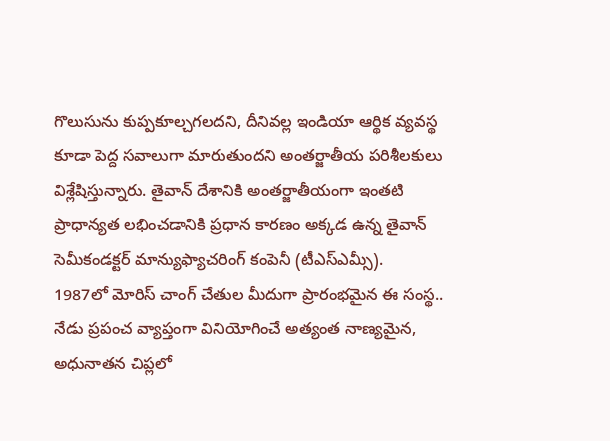గొలుసును కుప్పకూల్చగలదని, దీనివల్ల ఇండియా ఆర్థిక వ్యవస్థ కూడా పెద్ద సవాలుగా మారుతుందని అంతర్జాతీయ పరిశీలకులు విశ్లేషిస్తున్నారు. తైవాన్ దేశానికి అంతర్జాతీయంగా ఇంతటి ప్రాధాన్యత లభించడానికి ప్రధాన కారణం అక్కడ ఉన్న తైవాన్ సెమీకండక్టర్ మాన్యుఫ్యాచరింగ్ కంపెనీ (టీఎస్ఎమ్సీ).
1987లో మోరిస్ చాంగ్ చేతుల మీదుగా ప్రారంభమైన ఈ సంస్థ.. నేడు ప్రపంచ వ్యాప్తంగా వినియోగించే అత్యంత నాణ్యమైన, అధునాతన చిప్లలో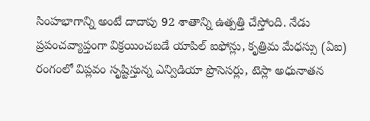సింహభాగాన్ని అంటే దాదాపు 92 శాతాన్ని ఉత్పత్తి చేస్తోంది. నేడు ప్రపంచవ్యాప్తంగా విక్రయించబడే యాపిల్ ఐఫోన్లు, కృత్రిమ మేధస్సు (ఏఐ) రంగంలో విప్లవం సృష్టిస్తున్న ఎన్విడియా ప్రొసెసర్లు, టెస్లా అధునాతన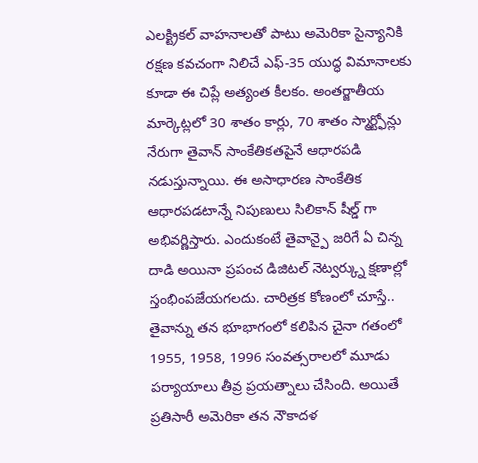ఎలక్ట్రికల్ వాహనాలతో పాటు అమెరికా సైన్యానికి రక్షణ కవచంగా నిలిచే ఎఫ్-35 యుద్ధ విమానాలకు కూడా ఈ చిప్లే అత్యంత కీలకం. అంతర్జాతీయ మార్కెట్లలో 30 శాతం కార్లు, 70 శాతం స్మార్ట్ఫోన్లు నేరుగా తైవాన్ సాంకేతికతపైనే ఆధారపడి నడుస్తున్నాయి. ఈ అసాధారణ సాంకేతిక ఆధారపడటాన్నే నిపుణులు సిలికాన్ షీల్డ్ గా అభివర్ణిస్తారు. ఎందుకంటే తైవాన్పై జరిగే ఏ చిన్న దాడి అయినా ప్రపంచ డిజిటల్ నెట్వర్క్ను క్షణాల్లో స్తంభింపజేయగలదు. చారిత్రక కోణంలో చూస్తే.. తైవాన్ను తన భూభాగంలో కలిపిన చైనా గతంలో 1955, 1958, 1996 సంవత్సరాలలో మూడు పర్యాయాలు తీవ్ర ప్రయత్నాలు చేసింది. అయితే ప్రతిసారీ అమెరికా తన నౌకాదళ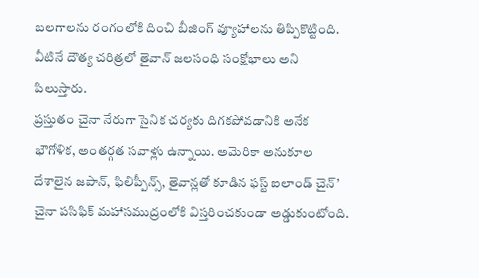బలగాలను రంగంలోకి దించి బీజింగ్ వ్యూహాలను తిప్పికొట్టింది. వీటినే దౌత్య చరిత్రలో తైవాన్ జలసంధి సంక్షోభాలు అని పిలుస్తారు.
ప్రస్తుతం చైనా నేరుగా సైనిక చర్యకు దిగకపోవడానికి అనేక భౌగోళిక, అంతర్గత సవాళ్లు ఉన్నాయి. అమెరికా అనుకూల దేశాలైన జపాన్, ఫిలిప్పీన్స్, తైవాన్లతో కూడిన ఫస్ట్ ఐలాండ్ చైన్’ చైనా పసిఫిక్ మహాసముద్రంలోకి విస్తరించకుండా అడ్డుకుంటోంది.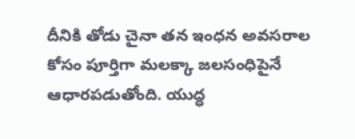దీనికి తోడు చైనా తన ఇంధన అవసరాల కోసం పూర్తిగా మలక్కా జలసంధిపైనే ఆధారపడుతోంది. యుద్ధ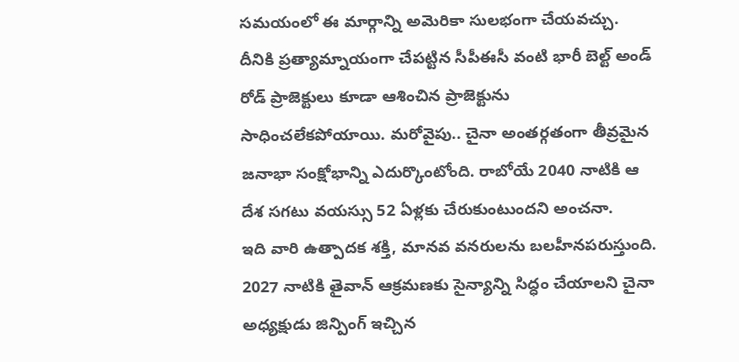సమయంలో ఈ మార్గాన్ని అమెరికా సులభంగా చేయవచ్చు. దీనికి ప్రత్యామ్నాయంగా చేపట్టిన సీపీఈసీ వంటి భారీ బెల్ట్ అండ్ రోడ్ ప్రాజెక్టులు కూడా ఆశించిన ప్రాజెక్టును సాధించలేకపోయాయి. మరోవైపు.. చైనా అంతర్గతంగా తీవ్రమైన జనాభా సంక్షోభాన్ని ఎదుర్కొంటోంది. రాబోయే 2040 నాటికి ఆ దేశ సగటు వయస్సు 52 ఏళ్లకు చేరుకుంటుందని అంచనా.
ఇది వారి ఉత్పాదక శక్తి, మానవ వనరులను బలహీనపరుస్తుంది. 2027 నాటికి తైవాన్ ఆక్రమణకు సైన్యాన్ని సిద్ధం చేయాలని చైనా అధ్యక్షుడు జిన్పింగ్ ఇచ్చిన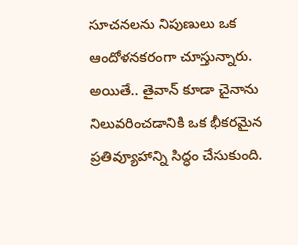సూచనలను నిపుణులు ఒక ఆందోళనకరంగా చూస్తున్నారు. అయితే.. తైవాన్ కూడా చైనాను నిలువరించడానికి ఒక భీకరమైన ప్రతివ్యూహాన్ని సిద్ధం చేసుకుంది.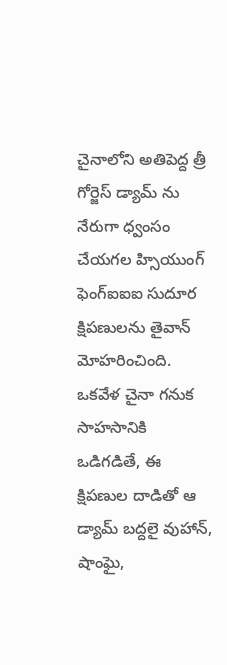చైనాలోని అతిపెద్ద త్రీ గోర్జెస్ డ్యామ్ ను నేరుగా ధ్వంసం చేయగల హ్సియుంగ్ ఫెంగ్ఐఐఐ సుదూర క్షిపణులను తైవాన్ మోహరించింది.
ఒకవేళ చైనా గనుక సాహసానికి ఒడిగడితే, ఈ క్షిపణుల దాడితో ఆ డ్యామ్ బద్దలై వుహాన్, షాంఘై,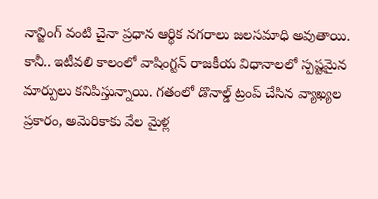నాన్జింగ్ వంటి చైనా ప్రధాన ఆర్థిక నగరాలు జలసమాధి అవుతాయి. కానీ.. ఇటీవలి కాలంలో వాషింగ్టన్ రాజకీయ విధానాలలో స్పష్టమైన మార్పులు కనిపిస్తున్నాయి. గతంలో డొనాల్డ్ ట్రంప్ చేసిన వ్యాఖ్యల ప్రకారం, అమెరికాకు వేల మైళ్ల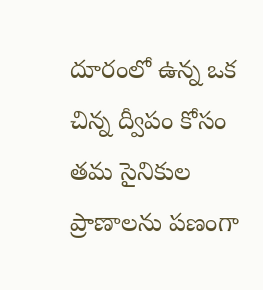దూరంలో ఉన్న ఒక చిన్న ద్వీపం కోసం తమ సైనికుల ప్రాణాలను పణంగా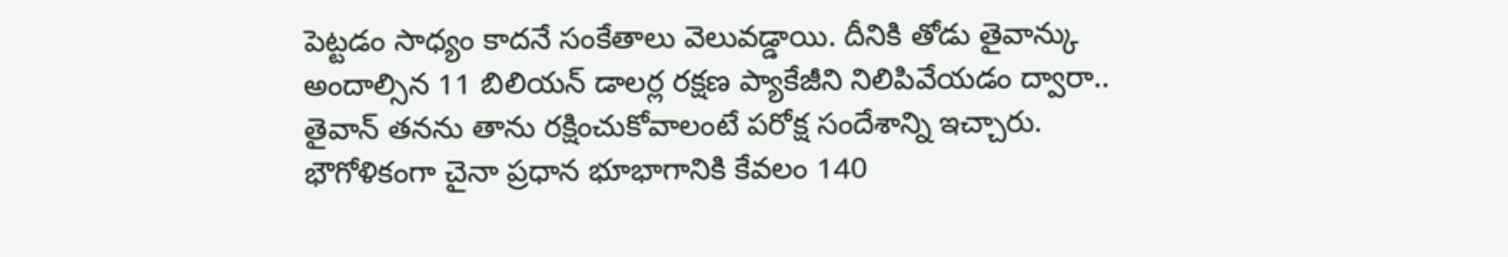పెట్టడం సాధ్యం కాదనే సంకేతాలు వెలువడ్డాయి. దీనికి తోడు తైవాన్కు అందాల్సిన 11 బిలియన్ డాలర్ల రక్షణ ప్యాకేజీని నిలిపివేయడం ద్వారా.. తైవాన్ తనను తాను రక్షించుకోవాలంటే పరోక్ష సందేశాన్ని ఇచ్చారు. భౌగోళికంగా చైనా ప్రధాన భూభాగానికి కేవలం 140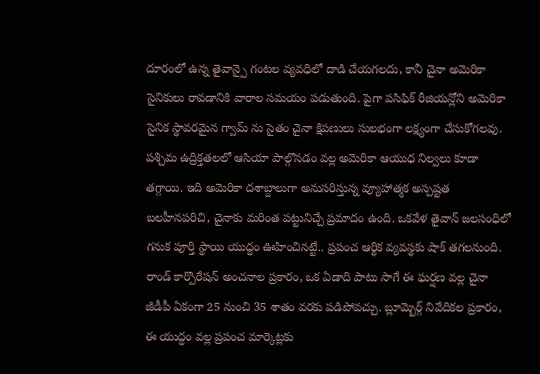దూరంలో ఉన్న తైవాన్పై గంటల వ్యవధిలో దాడి చేయగలదు, కానీ చైనా అమెరికా సైనికులు రావడానికి వారాల సమయం పడుతుంది. పైగా పసిఫిక్ రీజియన్లోని అమెరికా సైనిక స్థావరమైన గ్వామ్ ను సైతం చైనా క్షిపణులు సులభంగా లక్ష్యంగా చేసుకోగలవు. పశ్చిమ ఉద్రిక్తతలలో ఆసియా పాల్గొనడం వల్ల అమెరికా ఆయుధ నిల్వలు కూడా తగ్గాయి. ఇది అమెరికా దశాబ్దాలుగా అనుసరిస్తున్న వ్యూహాత్మక అస్పష్టత బలహీనపరిచి, చైనాకు మరింత పట్టునిచ్చే ప్రమాదం ఉంది. ఒకవేళ తైవాన్ జలసంధిలో గనుక పూర్తి స్థాయి యుద్ధం ఊహించినట్టే.. ప్రపంచ ఆర్థిక వ్యవస్థకు షాక్ తగలనుంది.
రాండ్ కార్పొరేషన్ అంచనాల ప్రకారం, ఒక ఏడాది పాటు సాగే ఈ ఘర్షణ వల్ల చైనా జీడీపీ ఏకంగా 25 నుంచి 35 శాతం వరకు పడిపోవచ్చు. బ్లూమ్బెర్గ్ నివేదికల ప్రకారం, ఈ యుద్ధం వల్ల ప్రపంచ మార్కెట్లకు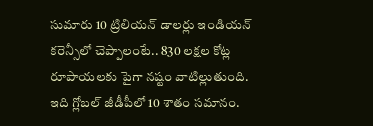సుమారు 10 ట్రిలియన్ డాలర్లు ఇండియన్ కరెన్సీలో చెప్పాలంటే.. 830 లక్షల కోట్ల రూపాయలకు పైగా నష్టం వాటిల్లుతుంది. ఇది గ్లోబల్ జీడీపీలో 10 శాతం సమానం.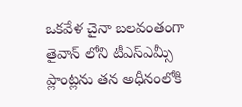ఒకవేళ చైనా బలవంతంగా తైవాన్ లోని టీఎస్ఎమ్సీ ప్లాంట్లను తన అధీనంలోకి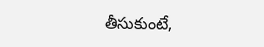తీసుకుంటే,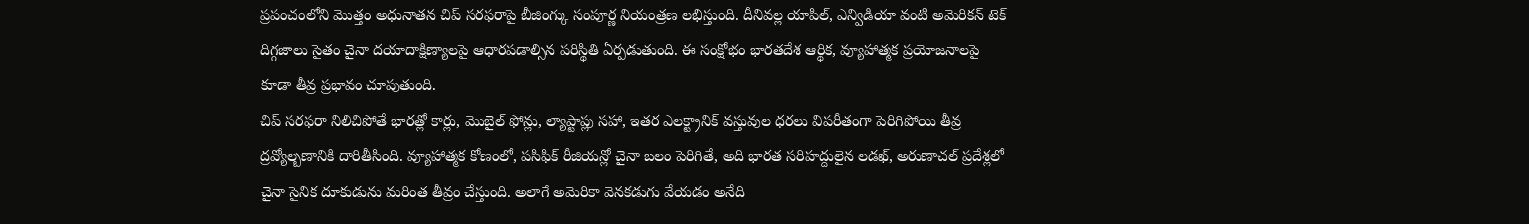ప్రపంచంలోని మొత్తం అధునాతన చిప్ సరఫరాపై బీజింగ్కు సంపూర్ణ నియంత్రణ లభిస్తుంది. దీనివల్ల యాపిల్, ఎన్విడియా వంటి అమెరికన్ టెక్ దిగ్గజాలు సైతం చైనా దయాదాక్షిణ్యాలపై ఆధారపడాల్సిన పరిస్థితి ఏర్పడుతుంది. ఈ సంక్షోభం భారతదేశ ఆర్థిక, వ్యూహాత్మక ప్రయోజనాలపై కూడా తీవ్ర ప్రభావం చూపుతుంది.
చిప్ సరఫరా నిలిచిపోతే భారత్లో కార్లు, మొబైల్ ఫోన్లు, ల్యాప్టాప్లు సహా, ఇతర ఎలక్ట్రానిక్ వస్తువుల ధరలు విపరీతంగా పెరిగిపోయి తీవ్ర ద్రవ్యోల్బణానికి దారితీసింది. వ్యూహాత్మక కోణంలో, పసిఫిక్ రీజియన్లో చైనా బలం పెరిగితే, అది భారత సరిహద్దులైన లడఖ్, అరుణాచల్ ప్రదేశ్లలో చైనా సైనిక దూకుడును మరింత తీవ్రం చేస్తుంది. అలాగే అమెరికా వెనకడుగు వేయడం అనేది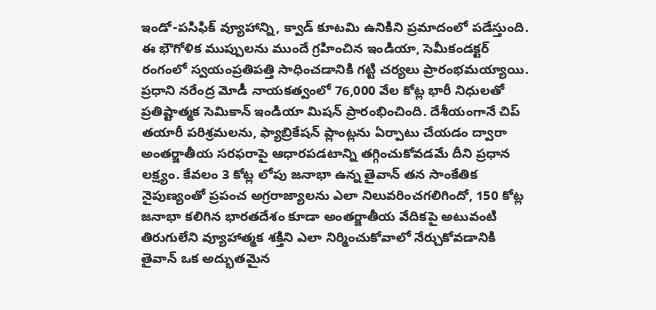ఇండో-పసిఫిక్ వ్యూహాన్ని, క్వాడ్ కూటమి ఉనికిని ప్రమాదంలో పడేస్తుంది.
ఈ భౌగోళిక ముప్పులను ముందే గ్రహించిన ఇండియా, సెమీకండక్టర్ రంగంలో స్వయంప్రతిపత్తి సాధించడానికి గట్టి చర్యలు ప్రారంభమయ్యాయి. ప్రధాని నరేంద్ర మోడీ నాయకత్వంలో 76,000 వేల కోట్ల భారీ నిధులతో ప్రతిష్టాత్మక సెమికాన్ ఇండియా మిషన్ ప్రారంభించింది. దేశీయంగానే చిప్ తయారీ పరిశ్రమలను, ఫ్యాబ్రికేషన్ ప్లాంట్లను ఏర్పాటు చేయడం ద్వారా అంతర్జాతీయ సరఫరాపై ఆధారపడటాన్ని తగ్గించుకోవడమే దీని ప్రధాన లక్ష్యం. కేవలం 3 కోట్ల లోపు జనాభా ఉన్న తైవాన్ తన సాంకేతిక నైపుణ్యంతో ప్రపంచ అగ్రరాజ్యాలను ఎలా నిలువరించగలిగిందో, 150 కోట్ల జనాభా కలిగిన భారతదేశం కూడా అంతర్జాతీయ వేదికపై అటువంటి తిరుగులేని వ్యూహాత్మక శక్తిని ఎలా నిర్మించుకోవాలో నేర్చుకోవడానికి తైవాన్ ఒక అద్భుతమైన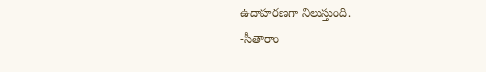ఉదాహరణగా నిలుస్తుంది.
-సీతారాం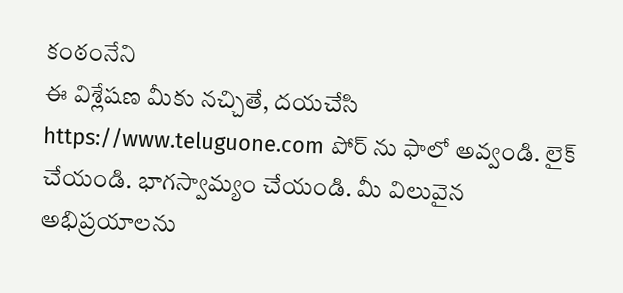కంఠంనేని
ఈ విశ్లేషణ మీకు నచ్చితే, దయచేసి https://www.teluguone.com పోర్ ను ఫాలో అవ్వండి. లైక్ చేయండి. భాగస్వామ్యం చేయండి. మీ విలువైన అభిప్రయాలను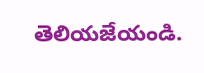తెలియజేయండి.